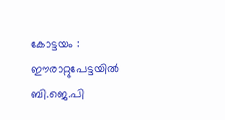കോട്ടയം : ഈരാറ്റുപേട്ടയിൽ ബി.ജെ.പി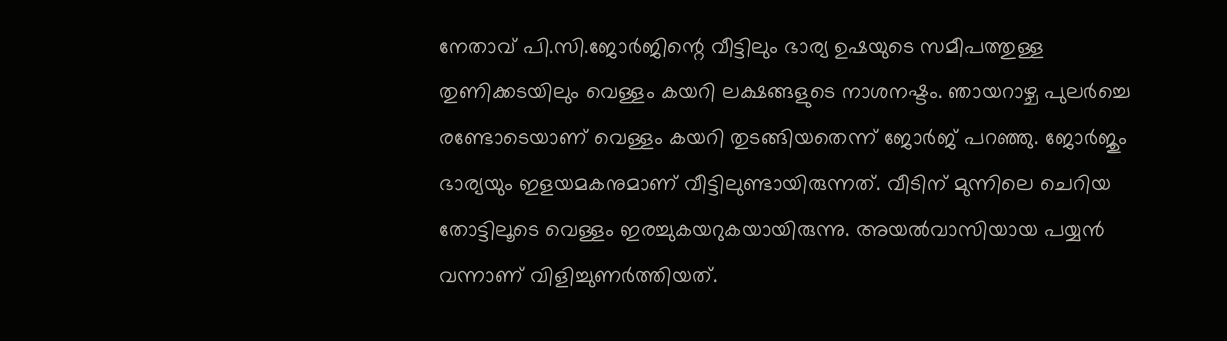നേതാവ് പി.സി.ജോർജിന്റെ വീട്ടിലും ഭാര്യ ഉഷയുടെ സമീപത്തുള്ള തുണിക്കടയിലും വെള്ളം കയറി ലക്ഷങ്ങളുടെ നാശനഷ്ടം. ഞായറാഴ്ച പുലർച്ചെ രണ്ടോടെയാണ് വെള്ളം കയറി തുടങ്ങിയതെന്ന് ജോർജ് പറഞ്ഞു. ജോർജും ഭാര്യയും ഇളയമകനുമാണ് വീട്ടിലുണ്ടായിരുന്നത്. വീടിന് മുന്നിലെ ചെറിയ തോട്ടിലൂടെ വെള്ളം ഇരച്ചുകയറുകയായിരുന്നു. അയൽവാസിയായ പയ്യൻ വന്നാണ് വിളിച്ചുണർത്തിയത്.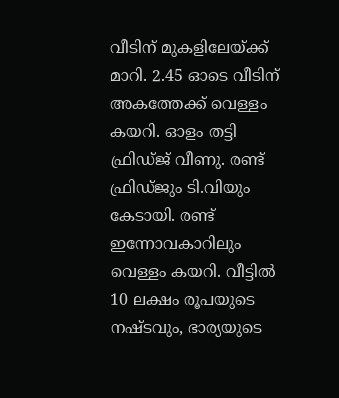വീടിന് മുകളിലേയ്ക്ക് മാറി. 2.45 ഓടെ വീടിന് അകത്തേക്ക് വെള്ളം കയറി. ഓളം തട്ടി ഫ്രിഡ്ജ് വീണു. രണ്ട് ഫ്രിഡ്ജും ടി.വിയും കേടായി. രണ്ട് ഇന്നോവകാറിലും വെള്ളം കയറി. വീട്ടിൽ 10 ലക്ഷം രൂപയുടെ നഷ്ടവും, ഭാര്യയുടെ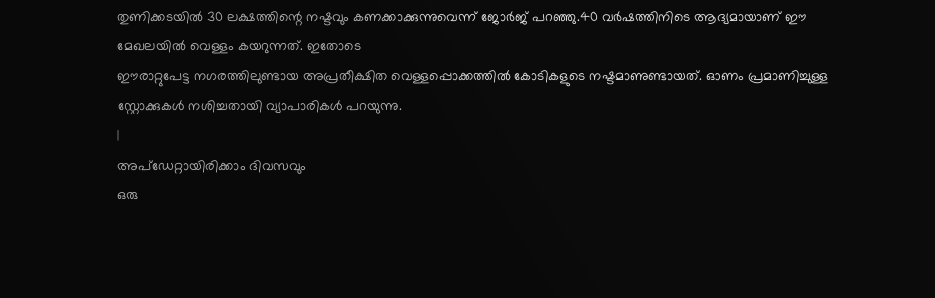തുണിക്കടയിൽ 30 ലക്ഷത്തിന്റെ നഷ്ടവും കണക്കാക്കുന്നുവെന്ന് ജോർജ് പറഞ്ഞു.40 വർഷത്തിനിടെ ആദ്യമായാണ് ഈ മേഖലയിൽ വെള്ളം കയറുന്നത്. ഇതോടെ
ഈരാറ്റുപേട്ട നഗരത്തിലുണ്ടായ അപ്രതീക്ഷിത വെള്ളപ്പൊക്കത്തിൽ കോടികളുടെ നഷ്ടമാണുണ്ടായത്. ഓണം പ്രമാണിച്ചുള്ള സ്റ്റോക്കുകൾ നശിച്ചതായി വ്യാപാരികൾ പറയുന്നു.
|
അപ്ഡേറ്റായിരിക്കാം ദിവസവും
ഒരു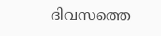ദിവസത്തെ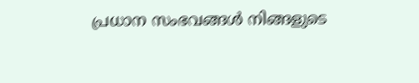പ്രധാന സംഭവങ്ങൾ നിങ്ങളുടെ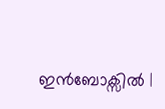ഇൻബോക്സിൽ |